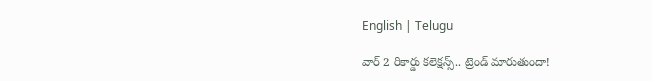English | Telugu

వార్ 2 రికార్డు కలెక్షన్స్.. ట్రెండ్ మారుతుందా!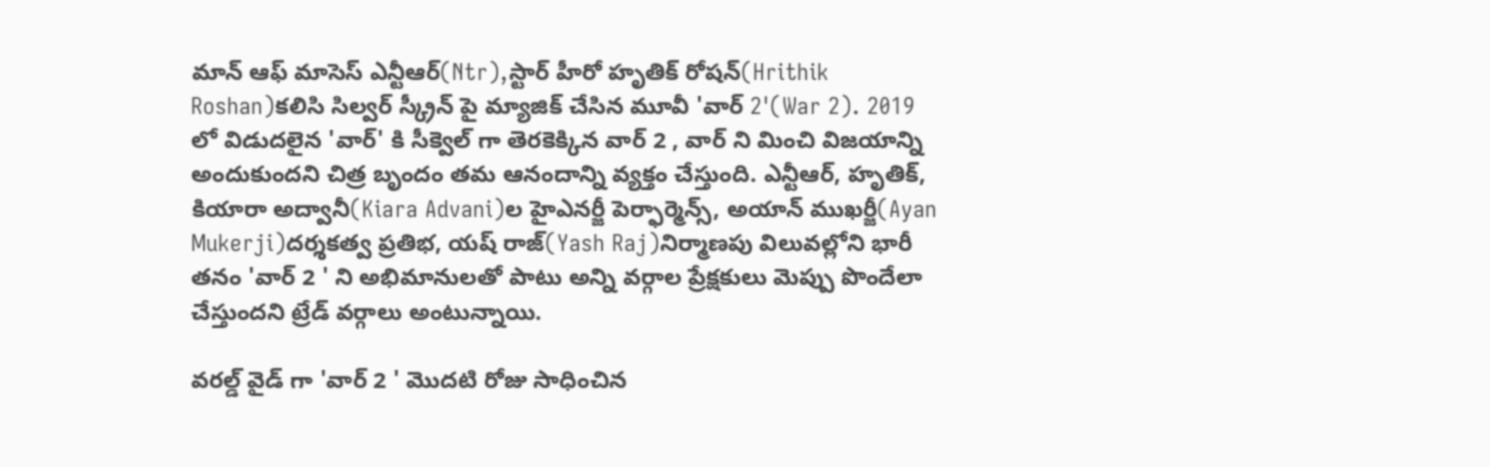మాన్ ఆఫ్ మాసెస్ ఎన్టీఆర్(Ntr),స్టార్ హీరో హృతిక్ రోషన్(Hrithik Roshan)కలిసి సిల్వర్ స్క్రీన్ పై మ్యాజిక్ చేసిన మూవీ 'వార్ 2'(War 2). 2019 లో విడుదలైన 'వార్' కి సీక్వెల్ గా తెరకెక్కిన వార్ 2 , వార్ ని మించి విజయాన్ని అందుకుందని చిత్ర బృందం తమ ఆనందాన్ని వ్యక్తం చేస్తుంది. ఎన్టీఆర్, హృతిక్, కియారా అద్వానీ(Kiara Advani)ల హైఎనర్జీ పెర్ఫార్మెన్స్, అయాన్ ముఖర్జీ(Ayan Mukerji)దర్శకత్వ ప్రతిభ, యష్ రాజ్(Yash Raj)నిర్మాణపు విలువల్లోని భారీ తనం 'వార్ 2 ' ని అభిమానులతో పాటు అన్ని వర్గాల ప్రేక్షకులు మెప్పు పొందేలా చేస్తుందని ట్రేడ్ వర్గాలు అంటున్నాయి.

వరల్డ్ వైడ్ గా 'వార్ 2 ' మొదటి రోజు సాధించిన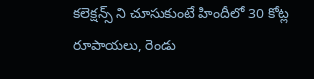కలెక్షన్స్ ని చూసుకుంటే హిందీలో 30 కోట్ల రూపాయలు, రెండు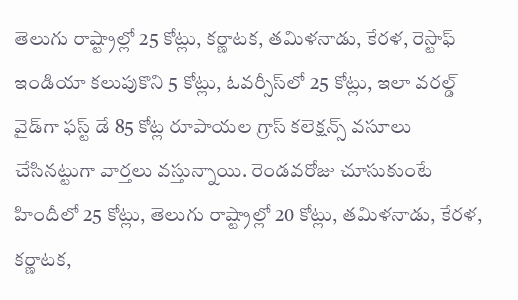తెలుగు రాష్ట్రాల్లో 25 కోట్లు, కర్ణాటక, తమిళనాడు, కేరళ, రెస్టాఫ్ ఇండియా కలుపుకొని 5 కోట్లు, ఓవర్సీస్‌లో 25 కోట్లు, ఇలా వరల్డ్ వైడ్‌గా ఫస్ట్ డే 85 కోట్ల రూపాయల గ్రాస్ కలెక్షన్స్ వసూలు చేసినట్టుగా వార్తలు వస్తున్నాయి. రెండవరోజు చూసుకుంటే హిందీలో 25 కోట్లు, తెలుగు రాష్ట్రాల్లో 20 కోట్లు, తమిళనాడు, కేరళ, కర్ణాటక,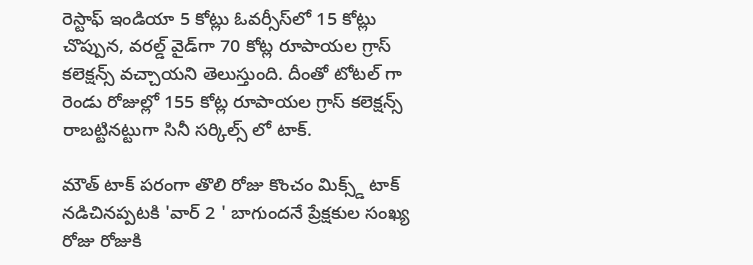రెస్టాఫ్ ఇండియా 5 కోట్లు ఓవర్సీస్‌లో 15 కోట్లు చొప్పున, వరల్డ్ వైడ్‌గా 70 కోట్ల రూపాయల గ్రాస్ కలెక్షన్స్ వచ్చాయని తెలుస్తుంది. దీంతో టోటల్ గా రెండు రోజుల్లో 155 కోట్ల రూపాయల గ్రాస్ కలెక్షన్స్ రాబట్టినట్టుగా సినీ సర్కిల్స్ లో టాక్.

మౌత్ టాక్ పరంగా తొలి రోజు కొంచం మిక్స్డ్ టాక్ నడిచినప్పటకి 'వార్ 2 ' బాగుందనే ప్రేక్షకుల సంఖ్య రోజు రోజుకి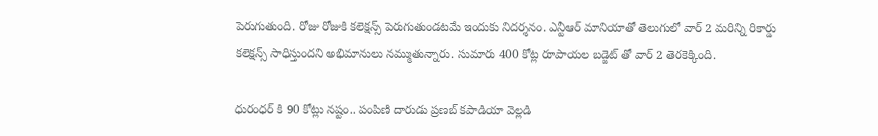పెరుగుతుంది. రోజు రోజుకి కలెక్షన్స్ పెరుగుతుండటమే ఇందుకు నిదర్శనం. ఎన్టీఆర్ మానియాతో తెలుగులో వార్ 2 మరిన్ని రికార్డు కలెక్షన్స్ సాధిస్తుందని అభిమానులు నమ్ముతున్నారు. సుమారు 400 కోట్ల రూపాయల బడ్జెట్ తో వార్ 2 తెరకెక్కింది.

ధురంధర్ కి 90 కోట్లు నష్టం.. పంపిణి దారుడు ప్రణబ్ కపాడియా వెల్లడి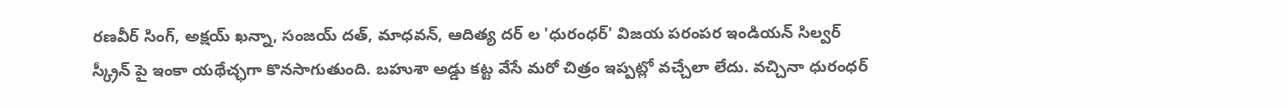రణవీర్ సింగ్, అక్షయ్ ఖన్నా, సంజయ్ దత్, మాధవన్, ఆదిత్య దర్ ల 'ధురంధర్' విజయ పరంపర ఇండియన్ సిల్వర్ స్క్రీన్ పై ఇంకా యథేచ్ఛగా కొనసాగుతుంది. బహుశా అడ్డు కట్ట వేసే మరో చిత్రం ఇప్పట్లో వచ్చేలా లేదు. వచ్చినా ధురంధర్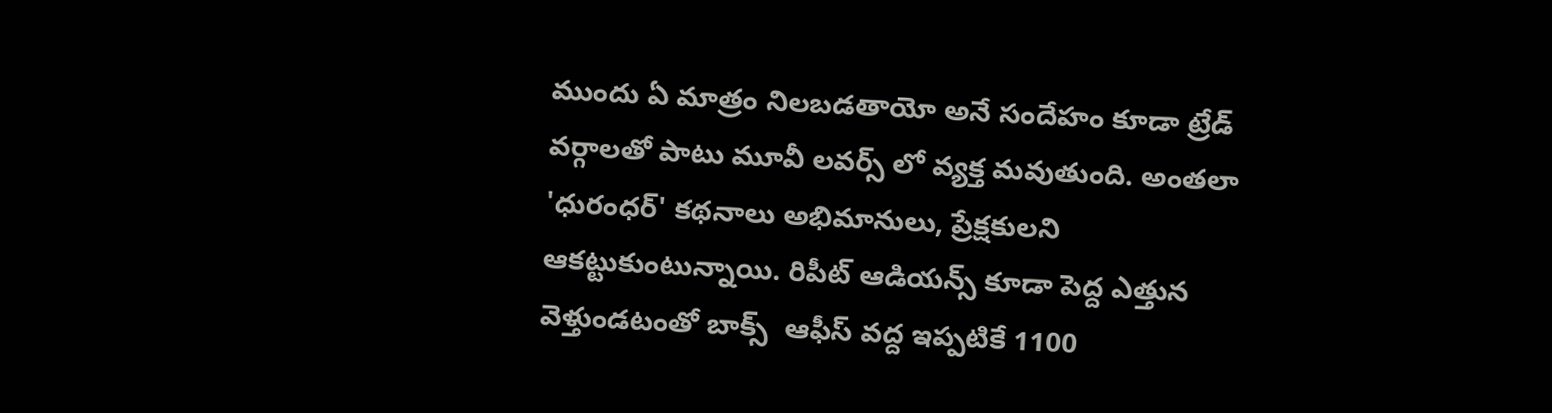ముందు ఏ మాత్రం నిలబడతాయో అనే సందేహం కూడా ట్రేడ్ వర్గాలతో పాటు మూవీ లవర్స్ లో వ్యక్త మవుతుంది. అంతలా 'ధురంధర్' కథనాలు అభిమానులు, ప్రేక్షకులని ఆకట్టుకుంటున్నాయి. రిపీట్ ఆడియన్స్ కూడా పెద్ద ఎత్తున వెళ్తుండటంతో బాక్స్  ఆఫీస్ వద్ద ఇప్పటికే 1100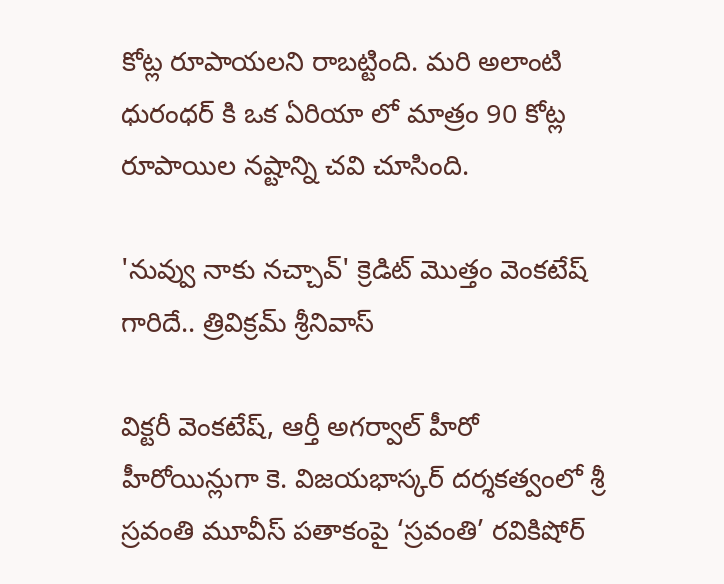కోట్ల రూపాయలని రాబట్టింది. మరి అలాంటి ధురంధర్ కి ఒక ఏరియా లో మాత్రం 90 కోట్ల రూపాయిల నష్టాన్ని చవి చూసింది.

'నువ్వు నాకు నచ్చావ్' క్రెడిట్ మొత్తం వెంకటేష్ గారిదే.. త్రివిక్రమ్ శ్రీనివాస్

విక్టరీ వెంకటేష్, ఆర్తీ అగర్వాల్ హీరో హీరోయిన్లుగా కె. విజయభాస్కర్ దర్శకత్వంలో శ్రీ స్రవంతి మూవీస్ పతాకంపై ‘స్రవంతి’ రవికిషోర్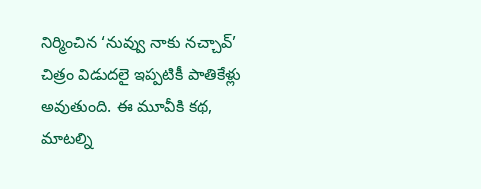నిర్మించిన ‘నువ్వు నాకు నచ్చావ్’ చిత్రం విడుదలై ఇప్పటికీ పాతికేళ్లు అవుతుంది. ఈ మూవీకి కథ, మాటల్ని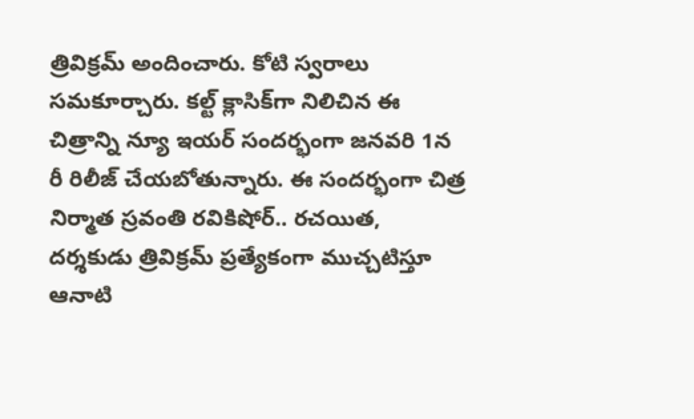త్రివిక్రమ్ అందించారు. కోటి స్వరాలు సమకూర్చారు. కల్ట్ క్లాసిక్‌గా నిలిచిన ఈ చిత్రాన్ని న్యూ ఇయర్ సందర్భంగా జనవరి 1న రీ రిలీజ్ చేయబోతున్నారు. ఈ సందర్భంగా చిత్ర నిర్మాత స్రవంతి రవికిషోర్.. రచయిత, దర్శకుడు త్రివిక్రమ్ ప్రత్యేకంగా ముచ్చటిస్తూ ఆనాటి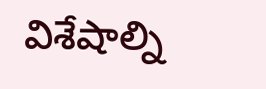విశేషాల్ని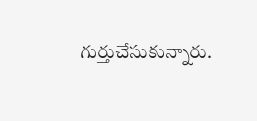గుర్తుచేసుకున్నారు.